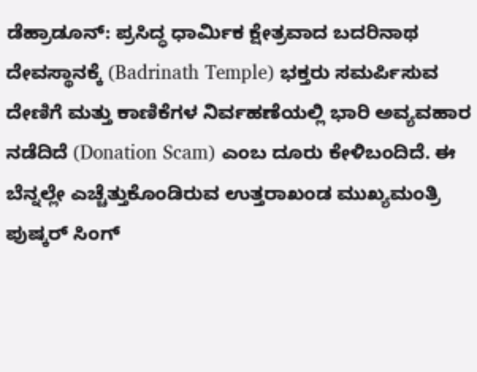ಡೆಹ್ರಾಡೂನ್: ಪ್ರಸಿದ್ಧ ಧಾರ್ಮಿಕ ಕ್ಷೇತ್ರವಾದ ಬದರಿನಾಥ ದೇವಸ್ಥಾನಕ್ಕೆ (Badrinath Temple) ಭಕ್ತರು ಸಮರ್ಪಿಸುವ ದೇಣಿಗೆ ಮತ್ತು ಕಾಣಿಕೆಗಳ ನಿರ್ವಹಣೆಯಲ್ಲಿ ಭಾರಿ ಅವ್ಯವಹಾರ ನಡೆದಿದೆ (Donation Scam) ಎಂಬ ದೂರು ಕೇಳಿಬಂದಿದೆ. ಈ ಬೆನ್ನಲ್ಲೇ ಎಚ್ಚೆತ್ತುಕೊಂಡಿರುವ ಉತ್ತರಾಖಂಡ ಮುಖ್ಯಮಂತ್ರಿ ಪುಷ್ಕರ್ ಸಿಂಗ್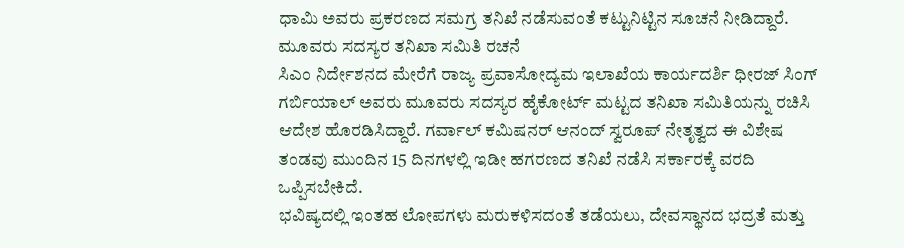ಧಾಮಿ ಅವರು ಪ್ರಕರಣದ ಸಮಗ್ರ ತನಿಖೆ ನಡೆಸುವಂತೆ ಕಟ್ಟುನಿಟ್ಟಿನ ಸೂಚನೆ ನೀಡಿದ್ದಾರೆ.
ಮೂವರು ಸದಸ್ಯರ ತನಿಖಾ ಸಮಿತಿ ರಚನೆ
ಸಿಎಂ ನಿರ್ದೇಶನದ ಮೇರೆಗೆ ರಾಜ್ಯ ಪ್ರವಾಸೋದ್ಯಮ ಇಲಾಖೆಯ ಕಾರ್ಯದರ್ಶಿ ಧೀರಜ್ ಸಿಂಗ್ ಗರ್ಬಿಯಾಲ್ ಅವರು ಮೂವರು ಸದಸ್ಯರ ಹೈಕೋರ್ಟ್ ಮಟ್ಟದ ತನಿಖಾ ಸಮಿತಿಯನ್ನು ರಚಿಸಿ ಆದೇಶ ಹೊರಡಿಸಿದ್ದಾರೆ. ಗರ್ವಾಲ್ ಕಮಿಷನರ್ ಆನಂದ್ ಸ್ವರೂಪ್ ನೇತೃತ್ವದ ಈ ವಿಶೇಷ ತಂಡವು ಮುಂದಿನ 15 ದಿನಗಳಲ್ಲಿ ಇಡೀ ಹಗರಣದ ತನಿಖೆ ನಡೆಸಿ ಸರ್ಕಾರಕ್ಕೆ ವರದಿ ಒಪ್ಪಿಸಬೇಕಿದೆ.
ಭವಿಷ್ಯದಲ್ಲಿ ಇಂತಹ ಲೋಪಗಳು ಮರುಕಳಿಸದಂತೆ ತಡೆಯಲು, ದೇವಸ್ಥಾನದ ಭದ್ರತೆ ಮತ್ತು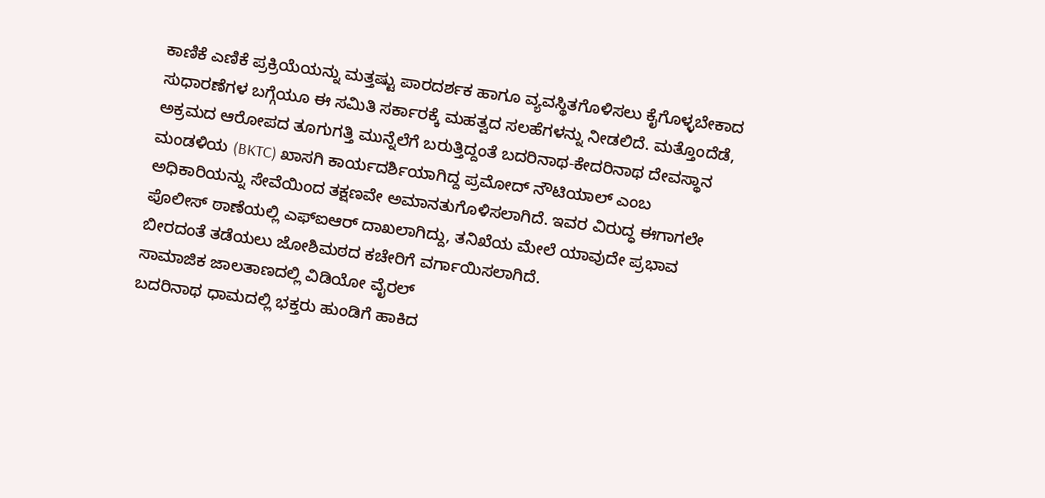ಕಾಣಿಕೆ ಎಣಿಕೆ ಪ್ರಕ್ರಿಯೆಯನ್ನು ಮತ್ತಷ್ಟು ಪಾರದರ್ಶಕ ಹಾಗೂ ವ್ಯವಸ್ಥಿತಗೊಳಿಸಲು ಕೈಗೊಳ್ಳಬೇಕಾದ ಸುಧಾರಣೆಗಳ ಬಗ್ಗೆಯೂ ಈ ಸಮಿತಿ ಸರ್ಕಾರಕ್ಕೆ ಮಹತ್ವದ ಸಲಹೆಗಳನ್ನು ನೀಡಲಿದೆ. ಮತ್ತೊಂದೆಡೆ, ಅಕ್ರಮದ ಆರೋಪದ ತೂಗುಗತ್ತಿ ಮುನ್ನೆಲೆಗೆ ಬರುತ್ತಿದ್ದಂತೆ ಬದರಿನಾಥ-ಕೇದರಿನಾಥ ದೇವಸ್ಥಾನ ಮಂಡಳಿಯ (BKTC) ಖಾಸಗಿ ಕಾರ್ಯದರ್ಶಿಯಾಗಿದ್ದ ಪ್ರಮೋದ್ ನೌಟಿಯಾಲ್ ಎಂಬ ಅಧಿಕಾರಿಯನ್ನು ಸೇವೆಯಿಂದ ತಕ್ಷಣವೇ ಅಮಾನತುಗೊಳಿಸಲಾಗಿದೆ. ಇವರ ವಿರುದ್ಧ ಈಗಾಗಲೇ ಪೊಲೀಸ್ ಠಾಣೆಯಲ್ಲಿ ಎಫ್ಐಆರ್ ದಾಖಲಾಗಿದ್ದು, ತನಿಖೆಯ ಮೇಲೆ ಯಾವುದೇ ಪ್ರಭಾವ ಬೀರದಂತೆ ತಡೆಯಲು ಜೋಶಿಮಠದ ಕಚೇರಿಗೆ ವರ್ಗಾಯಿಸಲಾಗಿದೆ.
ಸಾಮಾಜಿಕ ಜಾಲತಾಣದಲ್ಲಿ ವಿಡಿಯೋ ವೈರಲ್
ಬದರಿನಾಥ ಧಾಮದಲ್ಲಿ ಭಕ್ತರು ಹುಂಡಿಗೆ ಹಾಕಿದ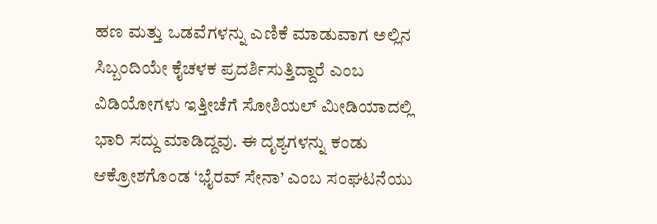ಹಣ ಮತ್ತು ಒಡವೆಗಳನ್ನು ಎಣಿಕೆ ಮಾಡುವಾಗ ಅಲ್ಲಿನ ಸಿಬ್ಬಂದಿಯೇ ಕೈಚಳಕ ಪ್ರದರ್ಶಿಸುತ್ತಿದ್ದಾರೆ ಎಂಬ ವಿಡಿಯೋಗಳು ಇತ್ತೀಚೆಗೆ ಸೋಶಿಯಲ್ ಮೀಡಿಯಾದಲ್ಲಿ ಭಾರಿ ಸದ್ದು ಮಾಡಿದ್ದವು. ಈ ದೃಶ್ಯಗಳನ್ನು ಕಂಡು ಆಕ್ರೋಶಗೊಂಡ ‘ಭೈರವ್ ಸೇನಾ’ ಎಂಬ ಸಂಘಟನೆಯು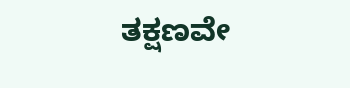ತಕ್ಷಣವೇ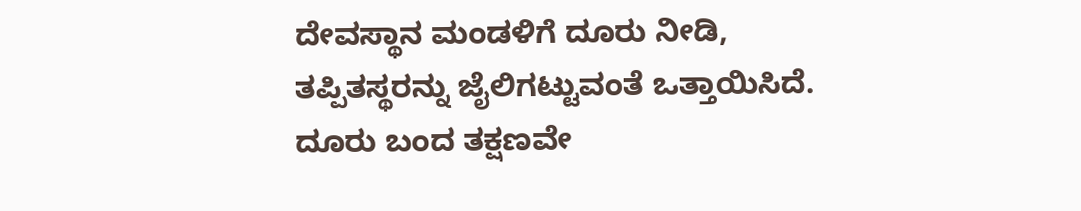ದೇವಸ್ಥಾನ ಮಂಡಳಿಗೆ ದೂರು ನೀಡಿ, ತಪ್ಪಿತಸ್ಥರನ್ನು ಜೈಲಿಗಟ್ಟುವಂತೆ ಒತ್ತಾಯಿಸಿದೆ. ದೂರು ಬಂದ ತಕ್ಷಣವೇ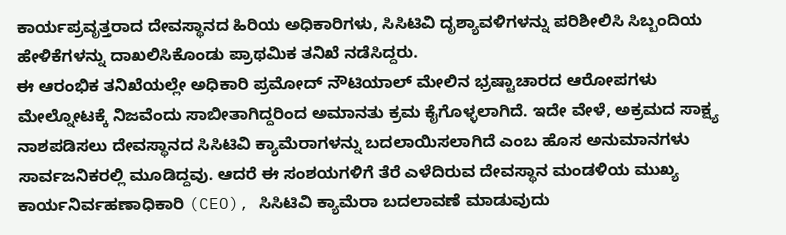ಕಾರ್ಯಪ್ರವೃತ್ತರಾದ ದೇವಸ್ಥಾನದ ಹಿರಿಯ ಅಧಿಕಾರಿಗಳು, ಸಿಸಿಟಿವಿ ದೃಶ್ಯಾವಳಿಗಳನ್ನು ಪರಿಶೀಲಿಸಿ ಸಿಬ್ಬಂದಿಯ ಹೇಳಿಕೆಗಳನ್ನು ದಾಖಲಿಸಿಕೊಂಡು ಪ್ರಾಥಮಿಕ ತನಿಖೆ ನಡೆಸಿದ್ದರು.
ಈ ಆರಂಭಿಕ ತನಿಖೆಯಲ್ಲೇ ಅಧಿಕಾರಿ ಪ್ರಮೋದ್ ನೌಟಿಯಾಲ್ ಮೇಲಿನ ಭ್ರಷ್ಟಾಚಾರದ ಆರೋಪಗಳು ಮೇಲ್ನೋಟಕ್ಕೆ ನಿಜವೆಂದು ಸಾಬೀತಾಗಿದ್ದರಿಂದ ಅಮಾನತು ಕ್ರಮ ಕೈಗೊಳ್ಳಲಾಗಿದೆ. ಇದೇ ವೇಳೆ, ಅಕ್ರಮದ ಸಾಕ್ಷ್ಯ ನಾಶಪಡಿಸಲು ದೇವಸ್ಥಾನದ ಸಿಸಿಟಿವಿ ಕ್ಯಾಮೆರಾಗಳನ್ನು ಬದಲಾಯಿಸಲಾಗಿದೆ ಎಂಬ ಹೊಸ ಅನುಮಾನಗಳು ಸಾರ್ವಜನಿಕರಲ್ಲಿ ಮೂಡಿದ್ದವು. ಆದರೆ ಈ ಸಂಶಯಗಳಿಗೆ ತೆರೆ ಎಳೆದಿರುವ ದೇವಸ್ಥಾನ ಮಂಡಳಿಯ ಮುಖ್ಯ ಕಾರ್ಯನಿರ್ವಹಣಾಧಿಕಾರಿ (CEO), ಸಿಸಿಟಿವಿ ಕ್ಯಾಮೆರಾ ಬದಲಾವಣೆ ಮಾಡುವುದು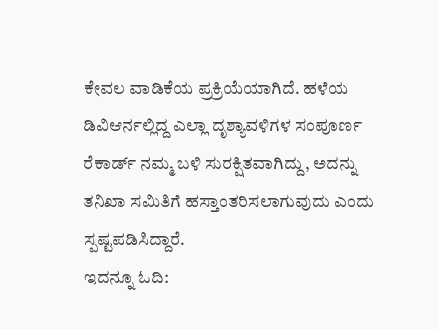ಕೇವಲ ವಾಡಿಕೆಯ ಪ್ರಕ್ರಿಯೆಯಾಗಿದೆ. ಹಳೆಯ ಡಿವಿಆರ್ನಲ್ಲಿದ್ದ ಎಲ್ಲಾ ದೃಶ್ಯಾವಳಿಗಳ ಸಂಪೂರ್ಣ ರೆಕಾರ್ಡ್ ನಮ್ಮ ಬಳಿ ಸುರಕ್ಷಿತವಾಗಿದ್ದು, ಅದನ್ನು ತನಿಖಾ ಸಮಿತಿಗೆ ಹಸ್ತಾಂತರಿಸಲಾಗುವುದು ಎಂದು ಸ್ಪಷ್ಟಪಡಿಸಿದ್ದಾರೆ.
ಇದನ್ನೂ ಓದಿ: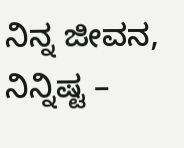ನಿನ್ನ ಜೀವನ, ನಿನ್ನಿಷ್ಟ –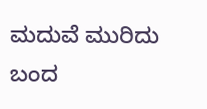ಮದುವೆ ಮುರಿದು ಬಂದ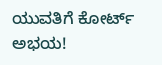ಯುವತಿಗೆ ಕೋರ್ಟ್ ಅಭಯ!